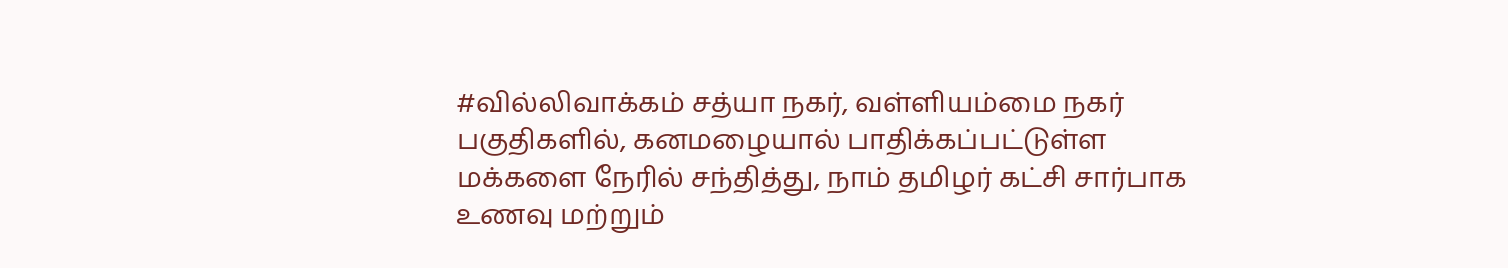#வில்லிவாக்கம் சத்யா நகர், வள்ளியம்மை நகர் பகுதிகளில், கனமழையால் பாதிக்கப்பட்டுள்ள மக்களை நேரில் சந்தித்து, நாம் தமிழர் கட்சி சார்பாக உணவு மற்றும்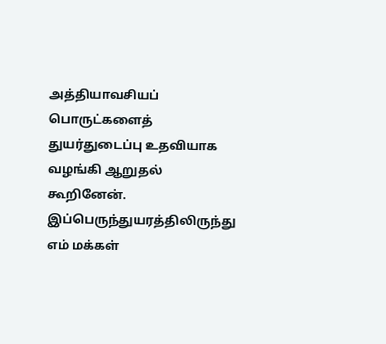அத்தியாவசியப் பொருட்களைத் துயர்துடைப்பு உதவியாக வழங்கி ஆறுதல் கூறினேன்.
இப்பெருந்துயரத்திலிருந்து எம் மக்கள்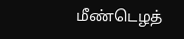மீண்டெழத்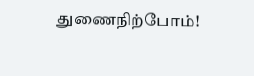துணைநிற்போம்!